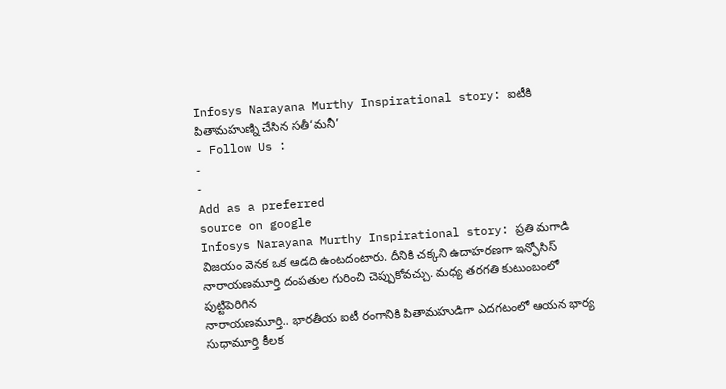Infosys Narayana Murthy Inspirational story: ఐటీకి పితామహుణ్ని చేసిన సతీ‘మనీ’
- Follow Us :
-
-
Add as a preferred
source on google
Infosys Narayana Murthy Inspirational story: ప్రతి మగాడి విజయం వెనక ఒక ఆడది ఉంటదంటారు. దీనికి చక్కని ఉదాహరణగా ఇన్ఫోసిస్ నారాయణమూర్తి దంపతుల గురించి చెప్పుకోవచ్చు. మధ్య తరగతి కుటుంబంలో పుట్టిపెరిగిన
నారాయణమూర్తి.. భారతీయ ఐటీ రంగానికి పితామహుడిగా ఎదగటంలో ఆయన భార్య సుధామూర్తి కీలక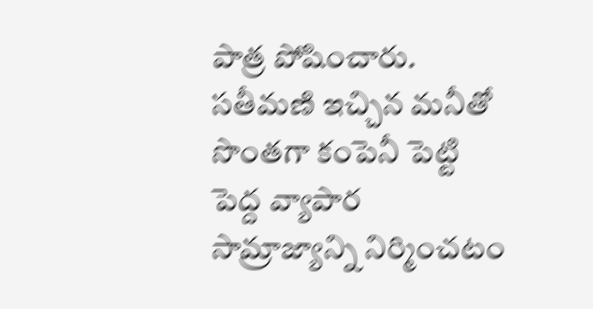పాత్ర పోషించారు. సతీమణి ఇచ్చిన మనీతో సొంతగా కంపెనీ పెట్టి పెద్ద వ్యాపార సామ్రాజ్యాన్ని నిర్మించటం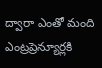ద్వారా ఎంతో మంది ఎంట్రప్రెన్యూర్లకి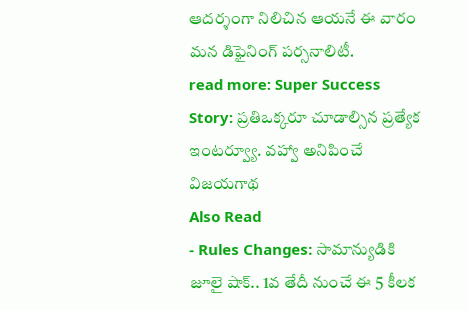ఆదర్శంగా నిలిచిన ఆయనే ఈ వారం మన డిఫైనింగ్ పర్సనాలిటీ.
read more: Super Success Story: ప్రతిఒక్కరూ చూడాల్సిన ప్రత్యేక ఇంటర్వ్యూ. వహ్వా అనిపించే విజయగాథ
Also Read
- Rules Changes: సామాన్యుడికి జూలై షాక్.. 1వ తేదీ నుంచే ఈ 5 కీలక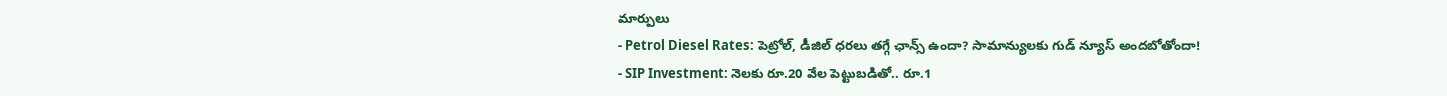మార్పులు
- Petrol Diesel Rates: పెట్రోల్, డీజిల్ ధరలు తగ్గే ఛాన్స్ ఉందా? సామాన్యులకు గుడ్ న్యూస్ అందబోతోందా!
- SIP Investment: నెలకు రూ.20 వేల పెట్టుబడితో.. రూ.1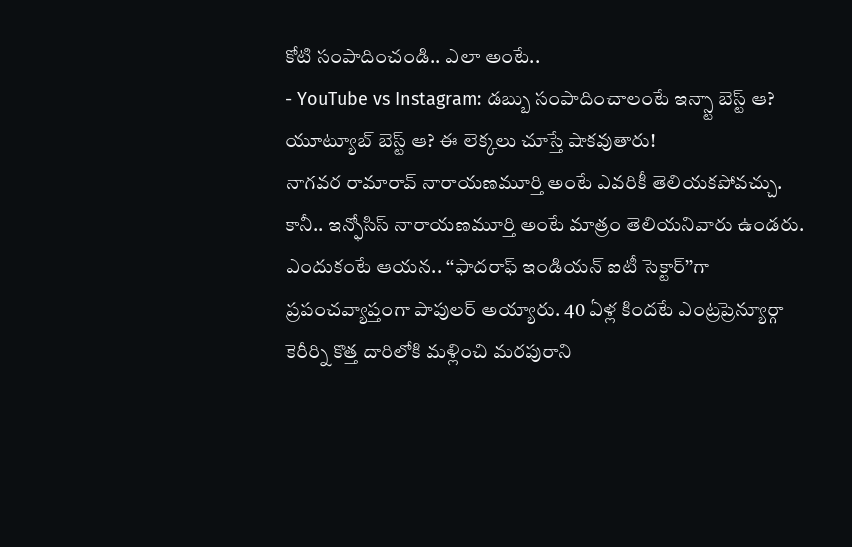కోటి సంపాదించండి.. ఎలా అంటే..
- YouTube vs Instagram: డబ్బు సంపాదించాలంటే ఇన్స్టా బెస్ట్ ఆ? యూట్యూబ్ బెస్ట్ ఆ? ఈ లెక్కలు చూస్తే షాకవుతారు!
నాగవర రామారావ్ నారాయణమూర్తి అంటే ఎవరికీ తెలియకపోవచ్చు. కానీ.. ఇన్ఫోసిస్ నారాయణమూర్తి అంటే మాత్రం తెలియనివారు ఉండరు. ఎందుకంటే ఆయన.. ‘‘ఫాదరాఫ్ ఇండియన్ ఐటీ సెక్టార్’’గా ప్రపంచవ్యాప్తంగా పాపులర్ అయ్యారు. 40 ఏళ్ల కిందటే ఎంట్రప్రెన్యూర్గా కెరీర్ని కొత్త దారిలోకి మళ్లించి మరపురాని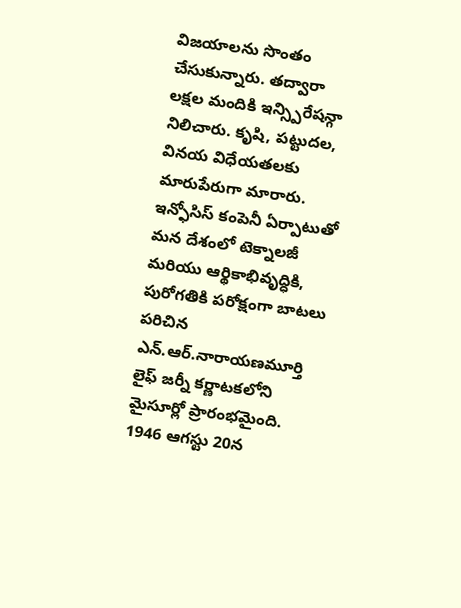విజయాలను సొంతం చేసుకున్నారు. తద్వారా లక్షల మందికి ఇన్స్పిరేషన్గా నిలిచారు. కృషి, పట్టుదల, వినయ విధేయతలకు మారుపేరుగా మారారు.
ఇన్ఫోసిస్ కంపెనీ ఏర్పాటుతో మన దేశంలో టెక్నాలజీ మరియు ఆర్థికాభివృద్ధికి, పురోగతికి పరోక్షంగా బాటలు పరిచిన ఎన్.ఆర్.నారాయణమూర్తి లైఫ్ జర్నీ కర్ణాటకలోని మైసూర్లో ప్రారంభమైంది. 1946 ఆగస్టు 20న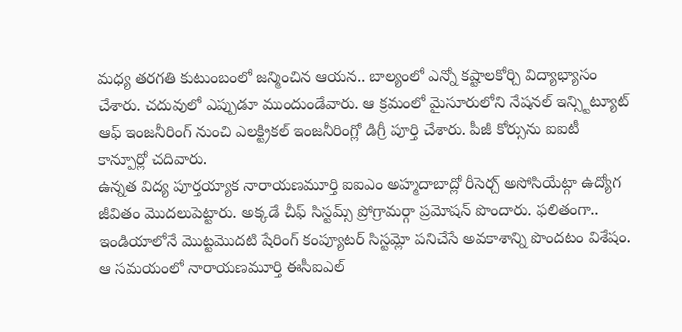మధ్య తరగతి కుటుంబంలో జన్మించిన ఆయన.. బాల్యంలో ఎన్నో కష్టాలకోర్చి విద్యాభ్యాసం చేశారు. చదువులో ఎప్పుడూ ముందుండేవారు. ఆ క్రమంలో మైసూరులోని నేషనల్ ఇన్స్టిట్యూట్ ఆఫ్ ఇంజనీరింగ్ నుంచి ఎలక్ట్రికల్ ఇంజనీరింగ్లో డిగ్రీ పూర్తి చేశారు. పీజీ కోర్సును ఐఐటీ కాన్పూర్లో చదివారు.
ఉన్నత విద్య పూర్తయ్యాక నారాయణమూర్తి ఐఐఎం అహ్మదాబాద్లో రీసెర్చ్ అసోసియేట్గా ఉద్యోగ జీవితం మొదలుపెట్టారు. అక్కడే చీఫ్ సిస్టమ్స్ ప్రోగ్రామర్గా ప్రమోషన్ పొందారు. ఫలితంగా.. ఇండియాలోనే మొట్టమొదటి షేరింగ్ కంప్యూటర్ సిస్టమ్లో పనిచేసే అవకాశాన్ని పొందటం విశేషం. ఆ సమయంలో నారాయణమూర్తి ఈసీఐఎల్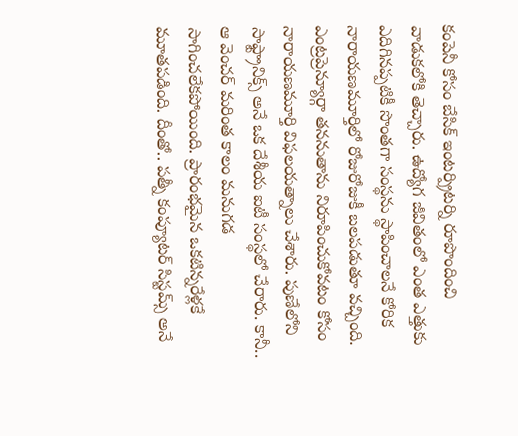కంపెనీ కోసం బేసిక్ ఇంటర్ప్రిటర్ని రూపొందించి వాడుకలోకి తెచ్చారు. ఉద్యోగ జీవితంలో ఎంత ఎత్తుకు ఎదిగినప్పటికీ సొంతగా సంస్థను స్థాపించాలనే కోరిక నారాయణమూర్తిలో రోజురోజుకీ బలపడుతూ వచ్చింది.
ఎంట్రప్రెన్యూర్గా తననుతాను నిరూపించుకోవటం కోసం నారాయణమూర్తి విఫలయత్నాలు చేశారు. పుణేలోని సాఫ్ట్రానిక్స్ అనే ఒక దేశీయ ఐటీ సంస్థలో చేరారు. కానీ.. ఆ వెంచర్ మరింత కాలం మనుగడ సాగించలేకపోయింది. ప్రారంభమైన ఒకటిన్నరేళ్లకే మూతపడింది. దీంతో.. పత్నీ కంప్యూటర్ సిస్టమ్స్ అనే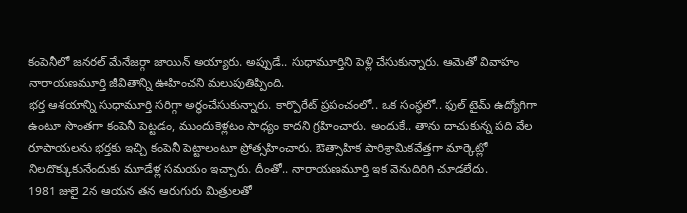కంపెనీలో జనరల్ మేనేజర్గా జాయిన్ అయ్యారు. అప్పుడే.. సుధామూర్తిని పెళ్లి చేసుకున్నారు. ఆమెతో వివాహం నారాయణమూర్తి జీవితాన్ని ఊహించని మలుపుతిప్పింది.
భర్త ఆశయాన్ని సుధామూర్తి సరిగ్గా అర్థంచేసుకున్నారు. కార్పొరేట్ ప్రపంచంలో.. ఒక సంస్థలో.. ఫుల్ టైమ్ ఉద్యోగిగా ఉంటూ సొంతగా కంపెనీ పెట్టడం, ముందుకెళ్లటం సాధ్యం కాదని గ్రహించారు. అందుకే.. తాను దాచుకున్న పది వేల రూపాయలను భర్తకు ఇచ్చి కంపెనీ పెట్టాలంటూ ప్రోత్సహించారు. ఔత్సాహిక పారిశ్రామికవేత్తగా మార్కెట్లో నిలదొక్కుకునేందుకు మూడేళ్ల సమయం ఇచ్చారు. దీంతో.. నారాయణమూర్తి ఇక వెనుదిరిగి చూడలేదు.
1981 జులై 2న ఆయన తన ఆరుగురు మిత్రులతో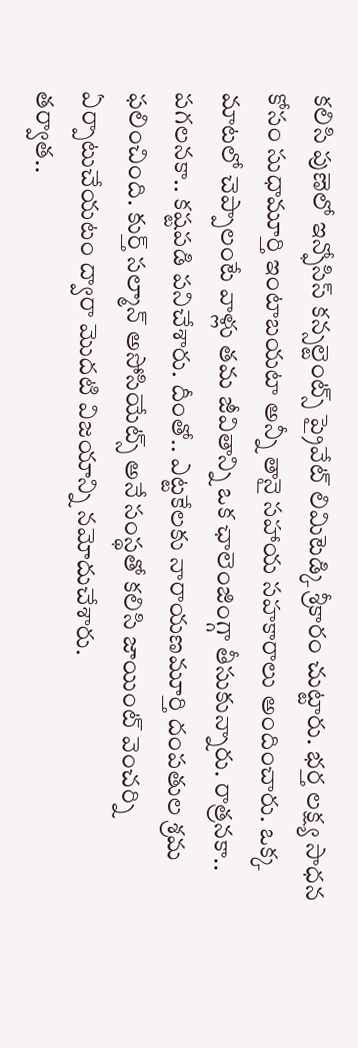కలిసి పుణెలో ఇన్ఫోసిస్ కన్సల్టెంట్స్ ప్రైవేట్ లిమిటెడ్కి శ్రీకారం చుట్టారు. భర్త లక్ష్య సాధన కోసం సుధామూర్తి ఇంటాబయటా అన్నీ తానై సహాయ సహకారాలు అందించారు. ఒక్క మాటలో చెప్పాలంటే వాళ్లు తమ జీవితాన్ని ఒక ఛాలెంజింగ్గా తీసుకున్నారు. రాత్రనకా.. పగలనకా.. కష్టపడి పనిచేశారు. దీంతో.. ఎట్టకేలకు నారాయణమూర్తి దంపతుల శ్రమ ఫలించింది. కుర్త్ సల్మాన్ అసోసియేట్స్ అనే సంస్థతో కలిసి జాయింట్ వెంచర్ని ఏర్పాటుచేయటం ద్వారా మొదటి విజయాన్ని నమోదుచేశారు.
తర్వాత..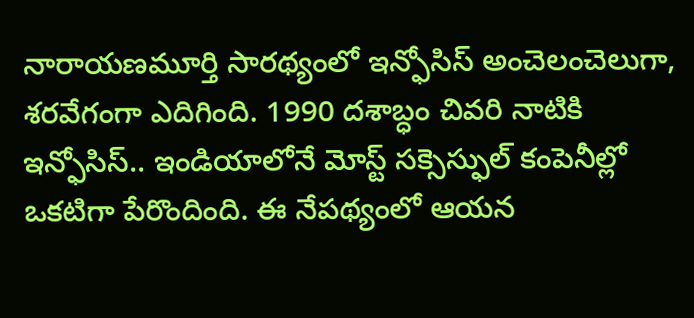నారాయణమూర్తి సారథ్యంలో ఇన్ఫోసిస్ అంచెలంచెలుగా, శరవేగంగా ఎదిగింది. 1990 దశాబ్ధం చివరి నాటికి ఇన్ఫోసిస్.. ఇండియాలోనే మోస్ట్ సక్సెస్ఫుల్ కంపెనీల్లో ఒకటిగా పేరొందింది. ఈ నేపథ్యంలో ఆయన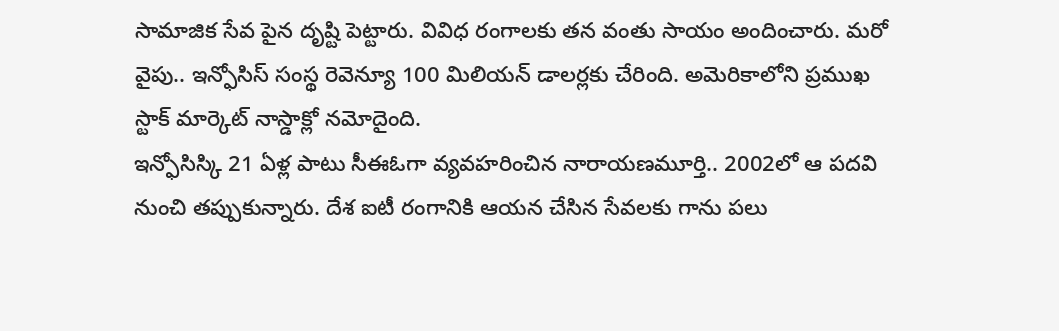సామాజిక సేవ పైన దృష్టి పెట్టారు. వివిధ రంగాలకు తన వంతు సాయం అందించారు. మరో వైపు.. ఇన్ఫోసిస్ సంస్థ రెవెన్యూ 100 మిలియన్ డాలర్లకు చేరింది. అమెరికాలోని ప్రముఖ స్టాక్ మార్కెట్ నాస్డాక్లో నమోదైంది.
ఇన్ఫోసిస్కి 21 ఏళ్ల పాటు సీఈఓగా వ్యవహరించిన నారాయణమూర్తి.. 2002లో ఆ పదవి నుంచి తప్పుకున్నారు. దేశ ఐటీ రంగానికి ఆయన చేసిన సేవలకు గాను పలు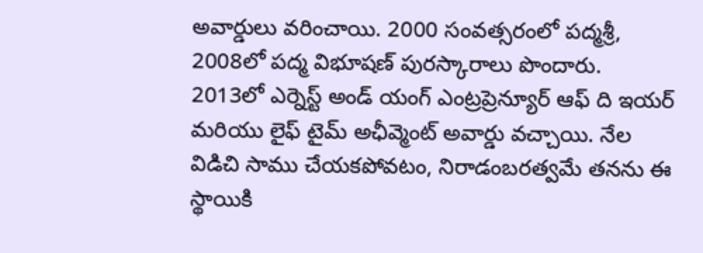అవార్డులు వరించాయి. 2000 సంవత్సరంలో పద్మశ్రీ, 2008లో పద్మ విభూషణ్ పురస్కారాలు పొందారు. 2013లో ఎర్నెస్ట్ అండ్ యంగ్ ఎంట్రప్రెన్యూర్ ఆఫ్ ది ఇయర్ మరియు లైఫ్ టైమ్ అఛీవ్మెంట్ అవార్డు వచ్చాయి. నేల విడిచి సాము చేయకపోవటం, నిరాడంబరత్వమే తనను ఈ స్థాయికి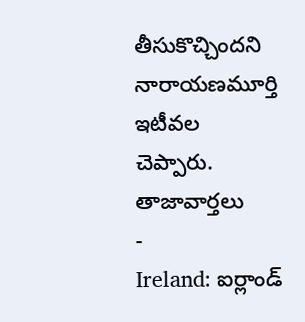తీసుకొచ్చిందని నారాయణమూర్తి ఇటీవల చెప్పారు.
తాజావార్తలు
-
Ireland: ఐర్లాండ్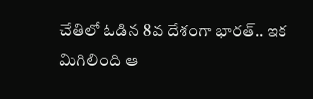చేతిలో ఓడిన 8వ దేశంగా భారత్.. ఇక మిగిలింది ఆ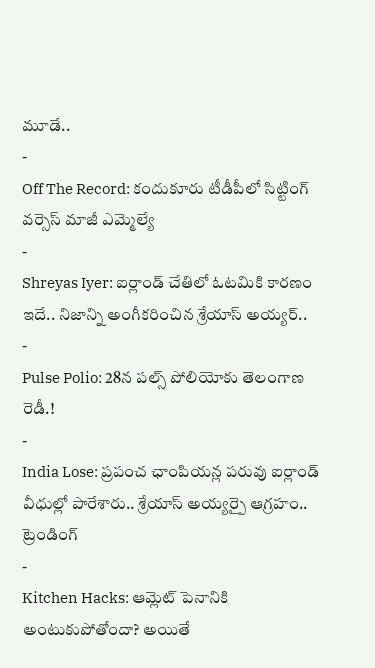మూడే..
-
Off The Record: కందుకూరు టీడీపీలో సిట్టింగ్ వర్సెస్ మాజీ ఎమ్మెల్యే
-
Shreyas Iyer: ఐర్లాండ్ చేతిలో ఓటమికి కారణం ఇదే.. నిజాన్ని అంగీకరించిన శ్రేయాస్ అయ్యర్..
-
Pulse Polio: 28న పల్స్ పోలియోకు తెలంగాణ రెడీ.!
-
India Lose: ప్రపంచ ఛాంపియన్ల పరువు ఐర్లాండ్ వీధుల్లో పారేశారు.. శ్రేయాస్ అయ్యర్పై ఆగ్రహం..
ట్రెండింగ్
-
Kitchen Hacks: ఆమ్లెట్ పెనానికి అంటుకుపోతోందా? అయితే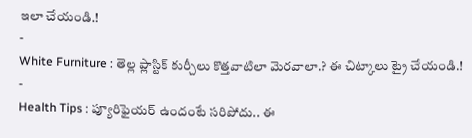ఇలా చేయండి.!
-
White Furniture : తెల్ల ప్లాస్టిక్ కుర్చీలు కొత్తవాటిలా మెరవాలా.? ఈ చిట్కాలు ట్రై చేయండి.!
-
Health Tips : ప్యూరిఫైయర్ ఉందంటే సరిపోదు.. ఈ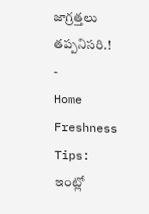జాగ్రత్తలు తప్పనిసరి.!
-
Home Freshness Tips: ఇంట్లో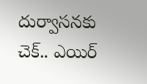దుర్వాసనకు చెక్.. ఎయిర్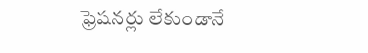ఫ్రెషనర్లు లేకుండానే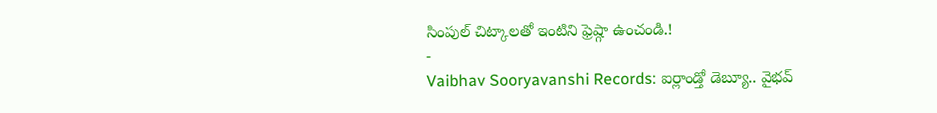సింపుల్ చిట్కాలతో ఇంటిని ఫ్రెష్గా ఉంచండి.!
-
Vaibhav Sooryavanshi Records: ఐర్లాండ్తో డెబ్యూ.. వైభవ్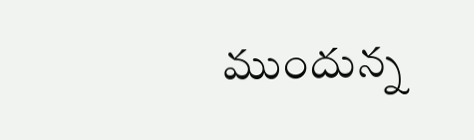ముందున్న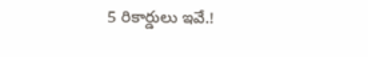5 రికార్డులు ఇవే.!